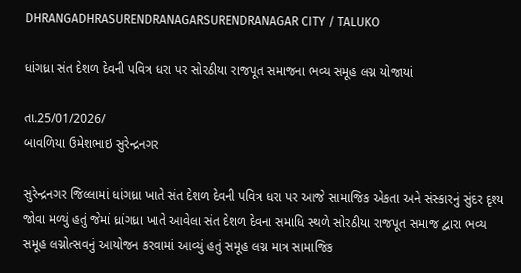DHRANGADHRASURENDRANAGARSURENDRANAGAR CITY / TALUKO

ધાંગધ્રા સંત દેશળ દેવની પવિત્ર ધરા પર સોરઠીયા રાજપૂત સમાજના ભવ્ય સમૂહ લગ્ન યોજાયાં

તા.25/01/2026/
બાવળિયા ઉમેશભાઇ સુરેન્દ્રનગર

સુરેન્દ્રનગર જિલ્લામાં ધાંગધ્રા ખાતે સંત દેશળ દેવની પવિત્ર ધરા પર આજે સામાજિક એકતા અને સંસ્કારનું સુંદર દૃશ્ય જોવા મળ્યું હતું જેમાં ધ્રાંગધ્રા ખાતે આવેલા સંત દેશળ દેવના સમાધિ સ્થળે સોરઠીયા રાજપૂત સમાજ દ્વારા ભવ્ય સમૂહ લગ્નોત્સવનું આયોજન કરવામાં આવ્યું હતું સમૂહ લગ્ન માત્ર સામાજિક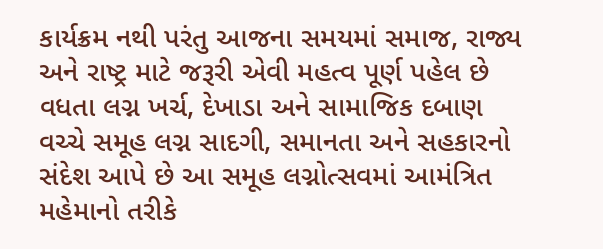કાર્યક્રમ નથી પરંતુ આજના સમયમાં સમાજ, રાજ્ય અને રાષ્ટ્ર માટે જરૂરી એવી મહત્વ પૂર્ણ પહેલ છે વધતા લગ્ન ખર્ચ, દેખાડા અને સામાજિક દબાણ વચ્ચે સમૂહ લગ્ન સાદગી, સમાનતા અને સહકારનો સંદેશ આપે છે આ સમૂહ લગ્નોત્સવમાં આમંત્રિત મહેમાનો તરીકે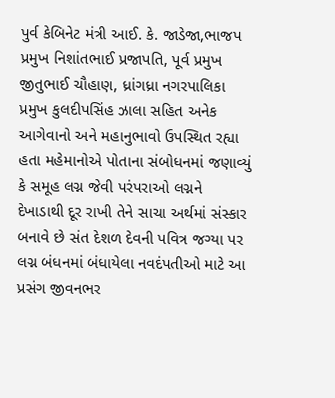પુર્વ કેબિનેટ મંત્રી આઈ. કે. જાડેજા,ભાજપ પ્રમુખ નિશાંતભાઈ પ્રજાપતિ, પૂર્વ પ્રમુખ જીતુભાઈ ચૌહાણ, ધ્રાંગધ્રા નગરપાલિકા પ્રમુખ કુલદીપસિંહ ઝાલા સહિત અનેક આગેવાનો અને મહાનુભાવો ઉપસ્થિત રહ્યા હતા મહેમાનોએ પોતાના સંબોધનમાં જણાવ્યું કે સમૂહ લગ્ન જેવી પરંપરાઓ લગ્નને દેખાડાથી દૂર રાખી તેને સાચા અર્થમાં સંસ્કાર બનાવે છે સંત દેશળ દેવની પવિત્ર જગ્યા પર લગ્ન બંધનમાં બંધાયેલા નવદંપતીઓ માટે આ પ્રસંગ જીવનભર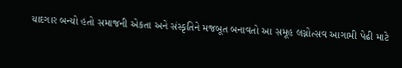યાદગાર બન્યો હતો સમાજની એકતા અને સંસ્કૃતિને મજબૂત બનાવતો આ સમૂહ લગ્નોત્સવ આગામી પેઢી માટે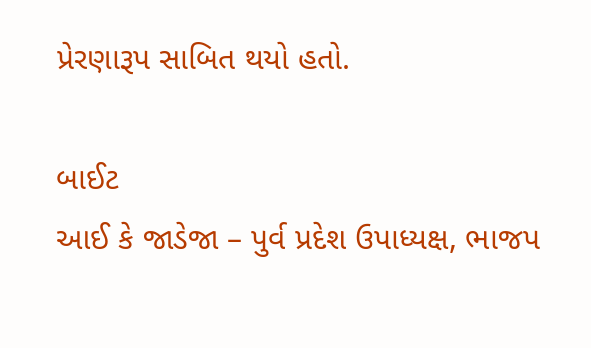પ્રેરણારૂપ સાબિત થયો હતો.

બાઈટ
આઈ કે જાડેજા – પુર્વ પ્રદેશ ઉપાધ્યક્ષ, ભાજપ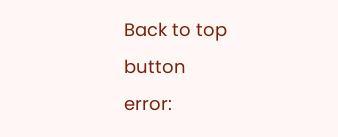Back to top button
error: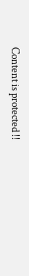Content is protected !!